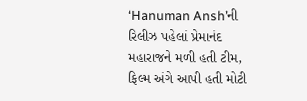‘Hanuman Ansh’ની રિલીઝ પહેલાં પ્રેમાનંદ મહારાજને મળી હતી ટીમ, ફિલ્મ અંગે આપી હતી મોટી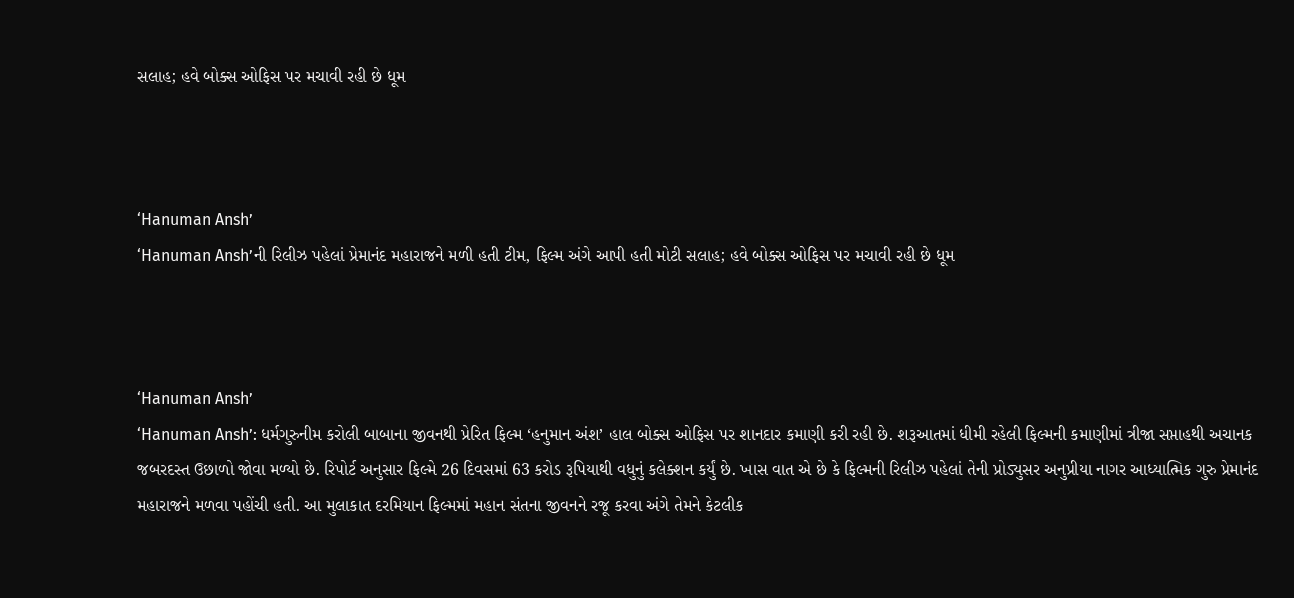સલાહ; હવે બોક્સ ઓફિસ પર મચાવી રહી છે ધૂમ



‘Hanuman Ansh’
‘Hanuman Ansh’ની રિલીઝ પહેલાં પ્રેમાનંદ મહારાજને મળી હતી ટીમ, ફિલ્મ અંગે આપી હતી મોટી સલાહ; હવે બોક્સ ઓફિસ પર મચાવી રહી છે ધૂમ



‘Hanuman Ansh’
‘Hanuman Ansh’: ધર્મગુરુનીમ કરોલી બાબાના જીવનથી પ્રેરિત ફિલ્મ ‘હનુમાન અંશ’ હાલ બોક્સ ઓફિસ પર શાનદાર કમાણી કરી રહી છે. શરૂઆતમાં ધીમી રહેલી ફિલ્મની કમાણીમાં ત્રીજા સપ્તાહથી અચાનક જબરદસ્ત ઉછાળો જોવા મળ્યો છે. રિપોર્ટ અનુસાર ફિલ્મે 26 દિવસમાં 63 કરોડ રૂપિયાથી વધુનું કલેક્શન કર્યું છે. ખાસ વાત એ છે કે ફિલ્મની રિલીઝ પહેલાં તેની પ્રોડ્યુસર અનુપ્રીયા નાગર આધ્યાત્મિક ગુરુ પ્રેમાનંદ મહારાજને મળવા પહોંચી હતી. આ મુલાકાત દરમિયાન ફિલ્મમાં મહાન સંતના જીવનને રજૂ કરવા અંગે તેમને કેટલીક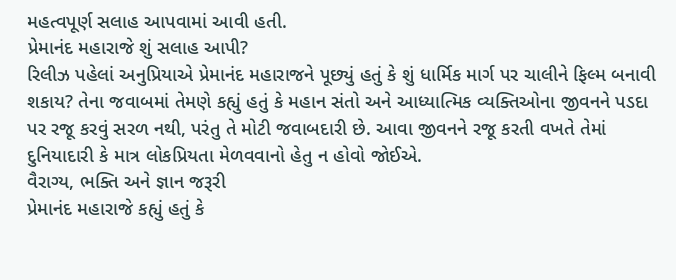મહત્વપૂર્ણ સલાહ આપવામાં આવી હતી.
પ્રેમાનંદ મહારાજે શું સલાહ આપી?
રિલીઝ પહેલાં અનુપ્રિયાએ પ્રેમાનંદ મહારાજને પૂછ્યું હતું કે શું ધાર્મિક માર્ગ પર ચાલીને ફિલ્મ બનાવી શકાય? તેના જવાબમાં તેમણે કહ્યું હતું કે મહાન સંતો અને આધ્યાત્મિક વ્યક્તિઓના જીવનને પડદા પર રજૂ કરવું સરળ નથી, પરંતુ તે મોટી જવાબદારી છે. આવા જીવનને રજૂ કરતી વખતે તેમાં દુનિયાદારી કે માત્ર લોકપ્રિયતા મેળવવાનો હેતુ ન હોવો જોઈએ.
વૈરાગ્ય, ભક્તિ અને જ્ઞાન જરૂરી
પ્રેમાનંદ મહારાજે કહ્યું હતું કે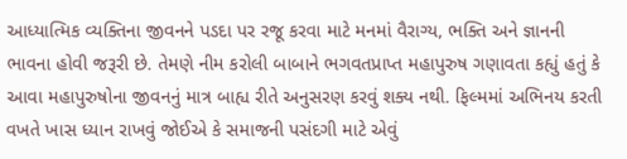આધ્યાત્મિક વ્યક્તિના જીવનને પડદા પર રજૂ કરવા માટે મનમાં વૈરાગ્ય, ભક્તિ અને જ્ઞાનની ભાવના હોવી જરૂરી છે. તેમણે નીમ કરોલી બાબાને ભગવતપ્રાપ્ત મહાપુરુષ ગણાવતા કહ્યું હતું કે આવા મહાપુરુષોના જીવનનું માત્ર બાહ્ય રીતે અનુસરણ કરવું શક્ય નથી. ફિલ્મમાં અભિનય કરતી વખતે ખાસ ધ્યાન રાખવું જોઈએ કે સમાજની પસંદગી માટે એવું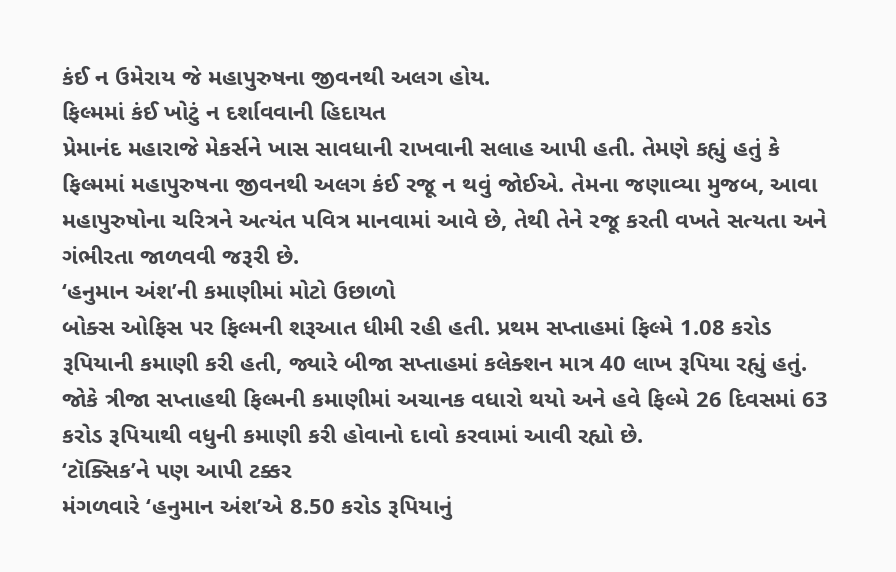કંઈ ન ઉમેરાય જે મહાપુરુષના જીવનથી અલગ હોય.
ફિલ્મમાં કંઈ ખોટું ન દર્શાવવાની હિદાયત
પ્રેમાનંદ મહારાજે મેકર્સને ખાસ સાવધાની રાખવાની સલાહ આપી હતી. તેમણે કહ્યું હતું કે ફિલ્મમાં મહાપુરુષના જીવનથી અલગ કંઈ રજૂ ન થવું જોઈએ. તેમના જણાવ્યા મુજબ, આવા મહાપુરુષોના ચરિત્રને અત્યંત પવિત્ર માનવામાં આવે છે, તેથી તેને રજૂ કરતી વખતે સત્યતા અને ગંભીરતા જાળવવી જરૂરી છે.
‘હનુમાન અંશ’ની કમાણીમાં મોટો ઉછાળો
બોક્સ ઓફિસ પર ફિલ્મની શરૂઆત ધીમી રહી હતી. પ્રથમ સપ્તાહમાં ફિલ્મે 1.08 કરોડ રૂપિયાની કમાણી કરી હતી, જ્યારે બીજા સપ્તાહમાં કલેક્શન માત્ર 40 લાખ રૂપિયા રહ્યું હતું. જોકે ત્રીજા સપ્તાહથી ફિલ્મની કમાણીમાં અચાનક વધારો થયો અને હવે ફિલ્મે 26 દિવસમાં 63 કરોડ રૂપિયાથી વધુની કમાણી કરી હોવાનો દાવો કરવામાં આવી રહ્યો છે.
‘ટૉક્સિક’ને પણ આપી ટક્કર
મંગળવારે ‘હનુમાન અંશ’એ 8.50 કરોડ રૂપિયાનું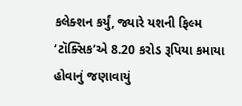કલેક્શન કર્યું, જ્યારે યશની ફિલ્મ ‘ટૉક્સિક’એ 8.20 કરોડ રૂપિયા કમાયા હોવાનું જણાવાયું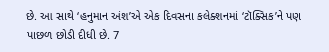છે. આ સાથે ‘હનુમાન અંશ’એ એક દિવસના કલેક્શનમાં ‘ટૉક્સિક’ને પણ પાછળ છોડી દીધી છે. 7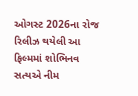ઓગસ્ટ 2026ના રોજ રિલીઝ થયેલી આ ફિલ્મમાં શોભિનવ સત્યએ નીમ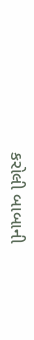કરોલી બાબાની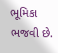ભૂમિકા ભજવી છે.